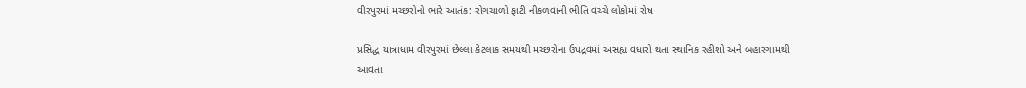વીરપુરમાં મચ્છરોનો ભારે આતંક: રોગચાળો ફાટી નીકળવાની ભીતિ વચ્ચે લોકોમાં રોષ

પ્રસિદ્ધ યાત્રાધામ વીરપુરમાં છેલ્લા કેટલાક સમયથી મચ્છરોના ઉપદ્રવમાં અસહ્ય વધારો થતા સ્થાનિક રહીશો અને બહારગામથી આવતા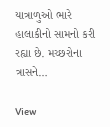યાત્રાળુઓ ભારે હાલાકીનો સામનો કરી રહ્યા છે. મચ્છરોના ત્રાસને…

View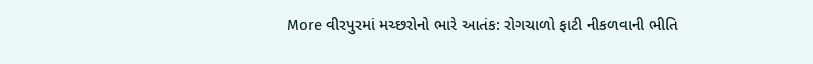More વીરપુરમાં મચ્છરોનો ભારે આતંક: રોગચાળો ફાટી નીકળવાની ભીતિ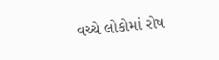વચ્ચે લોકોમાં રોષ